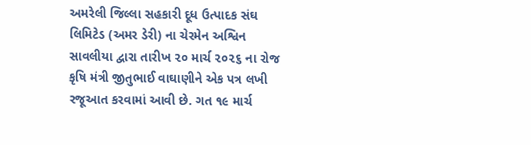અમરેલી જિલ્લા સહકારી દૂધ ઉત્પાદક સંઘ લિમિટેડ (અમર ડેરી) ના ચેરમેન અશ્વિન સાવલીયા દ્વારા તારીખ ૨૦ માર્ચ ૨૦૨૬ ના રોજ કૃષિ મંત્રી જીતુભાઈ વાઘાણીને એક પત્ર લખી રજૂઆત કરવામાં આવી છે. ગત ૧૯ માર્ચ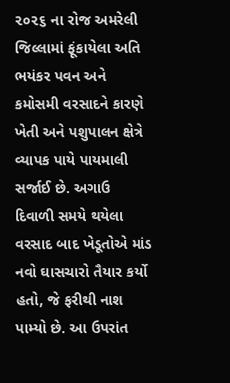૨૦૨૬ ના રોજ અમરેલી જિલ્લામાં ફૂંકાયેલા અતિ ભયંકર પવન અને કમોસમી વરસાદને કારણે ખેતી અને પશુપાલન ક્ષેત્રે વ્યાપક પાયે પાયમાલી સર્જાઈ છે. અગાઉ દિવાળી સમયે થયેલા વરસાદ બાદ ખેડૂતોએ માંડ નવો ઘાસચારો તૈયાર કર્યો હતો, જે ફરીથી નાશ પામ્યો છે. આ ઉપરાંત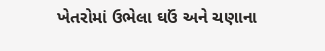ખેતરોમાં ઉભેલા ઘઉં અને ચણાના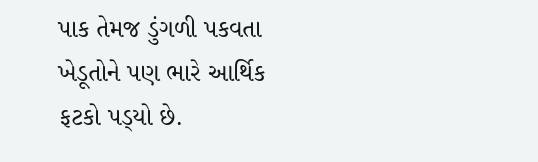પાક તેમજ ડુંગળી પકવતા ખેડૂતોને પણ ભારે આર્થિક ફટકો પડ્‌યો છે.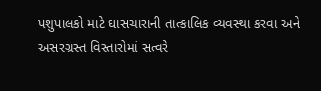પશુપાલકો માટે ઘાસચારાની તાત્કાલિક વ્યવસ્થા કરવા અને અસરગ્રસ્ત વિસ્તારોમાં સત્વરે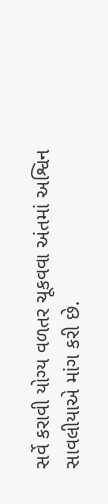સર્વે કરાવી યોગ્ય વળતર ચૂકવવા અંતમાં અશ્વિન સાવલીયાએ માંગ કરી છે.